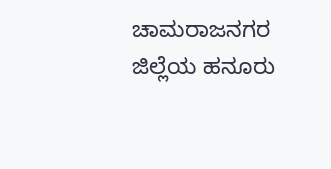ಚಾಮರಾಜನಗರ ಜಿಲ್ಲೆಯ ಹನೂರು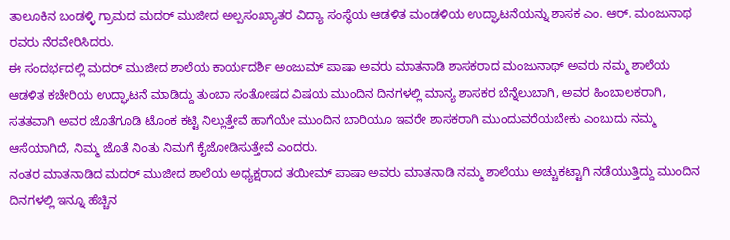ತಾಲೂಕಿನ ಬಂಡಳ್ಳಿ ಗ್ರಾಮದ ಮದರ್ ಮುಜೀದ ಅಲ್ಪಸಂಖ್ಯಾತರ ವಿದ್ಯಾ ಸಂಸ್ಥೆಯ ಆಡಳಿತ ಮಂಡಳಿಯ ಉದ್ಘಾಟನೆಯನ್ನು ಶಾಸಕ ಎಂ. ಆರ್. ಮಂಜುನಾಥ ರವರು ನೆರವೇರಿಸಿದರು.
ಈ ಸಂದರ್ಭದಲ್ಲಿ ಮದರ್ ಮುಜೀದ ಶಾಲೆಯ ಕಾರ್ಯದರ್ಶಿ ಅಂಜುಮ್ ಪಾಷಾ ಅವರು ಮಾತನಾಡಿ ಶಾಸಕರಾದ ಮಂಜುನಾಥ್ ಅವರು ನಮ್ಮ ಶಾಲೆಯ ಆಡಳಿತ ಕಚೇರಿಯ ಉದ್ಘಾಟನೆ ಮಾಡಿದ್ದು ತುಂಬಾ ಸಂತೋಷದ ವಿಷಯ ಮುಂದಿನ ದಿನಗಳಲ್ಲಿ ಮಾನ್ಯ ಶಾಸಕರ ಬೆನ್ನೆಲುಬಾಗಿ, ಅವರ ಹಿಂಬಾಲಕರಾಗಿ, ಸತತವಾಗಿ ಅವರ ಜೊತೆಗೂಡಿ ಟೊಂಕ ಕಟ್ಟಿ ನಿಲ್ಲುತ್ತೇವೆ ಹಾಗೆಯೇ ಮುಂದಿನ ಬಾರಿಯೂ ಇವರೇ ಶಾಸಕರಾಗಿ ಮುಂದುವರೆಯಬೇಕು ಎಂಬುದು ನಮ್ಮ ಆಸೆಯಾಗಿದೆ, ನಿಮ್ಮ ಜೊತೆ ನಿಂತು ನಿಮಗೆ ಕೈಜೋಡಿಸುತ್ತೇವೆ ಎಂದರು.
ನಂತರ ಮಾತನಾಡಿದ ಮದರ್ ಮುಜೀದ ಶಾಲೆಯ ಅಧ್ಯಕ್ಷರಾದ ತಯೀಮ್ ಪಾಷಾ ಅವರು ಮಾತನಾಡಿ ನಮ್ಮ ಶಾಲೆಯು ಅಚ್ಚುಕಟ್ಟಾಗಿ ನಡೆಯುತ್ತಿದ್ದು ಮುಂದಿನ ದಿನಗಳಲ್ಲಿ ಇನ್ನೂ ಹೆಚ್ಚಿನ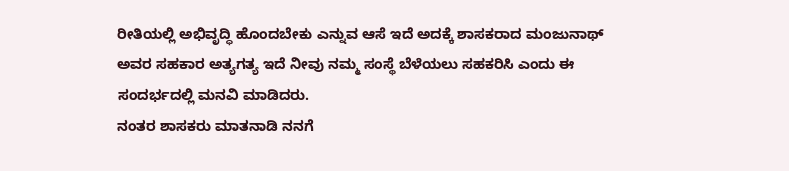ರೀತಿಯಲ್ಲಿ ಅಭಿವೃದ್ಧಿ ಹೊಂದಬೇಕು ಎನ್ನುವ ಆಸೆ ಇದೆ ಅದಕ್ಕೆ ಶಾಸಕರಾದ ಮಂಜುನಾಥ್ ಅವರ ಸಹಕಾರ ಅತ್ಯಗತ್ಯ ಇದೆ ನೀವು ನಮ್ಮ ಸಂಸ್ಥೆ ಬೆಳೆಯಲು ಸಹಕರಿಸಿ ಎಂದು ಈ ಸಂದರ್ಭದಲ್ಲಿ ಮನವಿ ಮಾಡಿದರು.
ನಂತರ ಶಾಸಕರು ಮಾತನಾಡಿ ನನಗೆ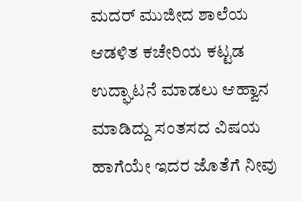ಮದರ್ ಮುಜೀದ ಶಾಲೆಯ ಆಡಳಿತ ಕಚೇರಿಯ ಕಟ್ಟಡ ಉದ್ಘಾಟನೆ ಮಾಡಲು ಆಹ್ವಾನ ಮಾಡಿದ್ದು ಸಂತಸದ ವಿಷಯ ಹಾಗೆಯೇ ಇದರ ಜೊತೆಗೆ ನೀವು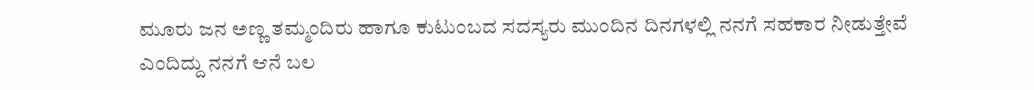ಮೂರು ಜನ ಅಣ್ಣ ತಮ್ಮಂದಿರು ಹಾಗೂ ಕುಟುಂಬದ ಸದಸ್ಯರು ಮುಂದಿನ ದಿನಗಳಲ್ಲಿ ನನಗೆ ಸಹಕಾರ ನೀಡುತ್ತೇವೆ ಎಂದಿದ್ದು ನನಗೆ ಆನೆ ಬಲ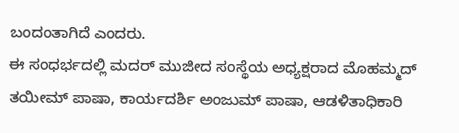ಬಂದಂತಾಗಿದೆ ಎಂದರು.
ಈ ಸಂಧರ್ಭದಲ್ಲಿ ಮದರ್ ಮುಜೀದ ಸಂಸ್ಥೆಯ ಅಧ್ಯಕ್ಷರಾದ ಮೊಹಮ್ಮದ್ ತಯೀಮ್ ಪಾಷಾ, ಕಾರ್ಯದರ್ಶಿ ಅಂಜುಮ್ ಪಾಷಾ, ಆಡಳಿತಾಧಿಕಾರಿ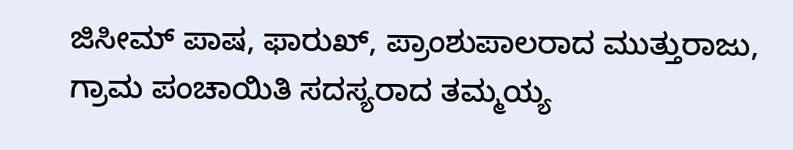ಜಿಸೀಮ್ ಪಾಷ, ಫಾರುಖ್, ಪ್ರಾಂಶುಪಾಲರಾದ ಮುತ್ತುರಾಜು, ಗ್ರಾಮ ಪಂಚಾಯಿತಿ ಸದಸ್ಯರಾದ ತಮ್ಮಯ್ಯ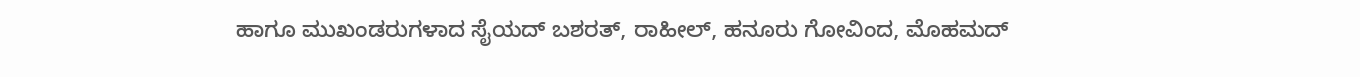ಹಾಗೂ ಮುಖಂಡರುಗಳಾದ ಸೈಯದ್ ಬಶರತ್, ರಾಹೀಲ್, ಹನೂರು ಗೋವಿಂದ, ಮೊಹಮದ್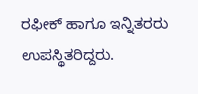ರಫೀಕ್ ಹಾಗೂ ಇನ್ನಿತರರು ಉಪಸ್ಥಿತರಿದ್ದರು.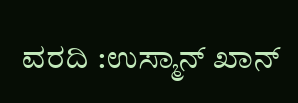ವರದಿ :ಉಸ್ಮಾನ್ ಖಾನ್